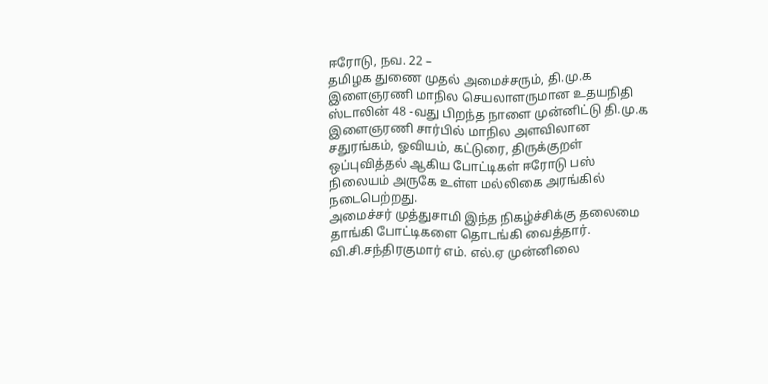ஈரோடு, நவ. 22 –
தமிழக துணை முதல் அமைச்சரும், தி.மு.க இளைஞரணி மாநில செயலாளருமான உதயநிதி ஸ்டாலின் 48 -வது பிறந்த நாளை முன்னிட்டு தி.மு.க இளைஞரணி சார்பில் மாநில அளவிலான சதுரங்கம், ஓவியம், கட்டுரை, திருக்குறள் ஒப்புவித்தல் ஆகிய போட்டிகள் ஈரோடு பஸ் நிலையம் அருகே உள்ள மல்லிகை அரங்கில் நடைபெற்றது.
அமைச்சர் முத்துசாமி இந்த நிகழ்ச்சிக்கு தலைமை தாங்கி போட்டிகளை தொடங்கி வைத்தார். வி.சி.சந்திரகுமார் எம். எல்.ஏ முன்னிலை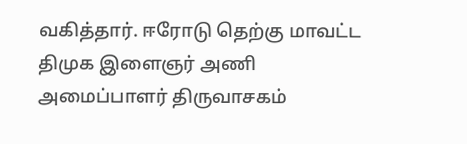வகித்தார். ஈரோடு தெற்கு மாவட்ட திமுக இளைஞர் அணி அமைப்பாளர் திருவாசகம்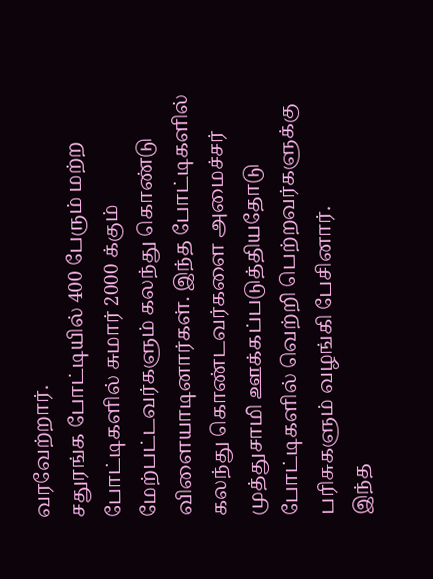வரவேற்றார்.
சதுரங்க போட்டியில் 400 பேரும் மற்ற போட்டிகளில் சுமார் 2000 க்கும் மேற்பட்டவர்களும் கலந்து கொண்டு விளையாடினார்கள். இந்த போட்டிகளில் கலந்து கொண்டவர்களை அமைச்சர் முத்துசாமி ஊக்கப்படுத்தியதோடு போட்டிகளில் வெற்றி பெற்றவர்களுக்கு பரிசுகளும் வழங்கி பேசினார்.
இந்த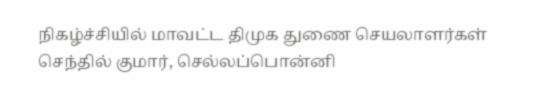நிகழ்ச்சியில் மாவட்ட திமுக துணை செயலாளர்கள் செந்தில் குமார், செல்லப்பொன்னி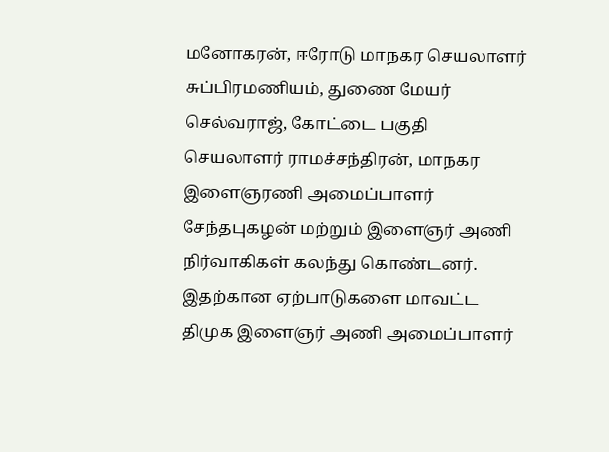மனோகரன், ஈரோடு மாநகர செயலாளர் சுப்பிரமணியம், துணை மேயர் செல்வராஜ், கோட்டை பகுதி செயலாளர் ராமச்சந்திரன், மாநகர இளைஞரணி அமைப்பாளர் சேந்தபுகழன் மற்றும் இளைஞர் அணி நிர்வாகிகள் கலந்து கொண்டனர்.
இதற்கான ஏற்பாடுகளை மாவட்ட திமுக இளைஞர் அணி அமைப்பாளர்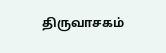திருவாசகம்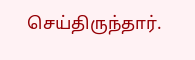செய்திருந்தார்.